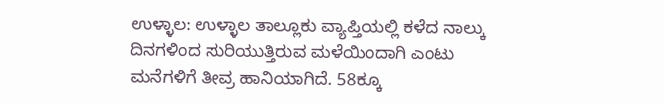ಉಳ್ಳಾಲ: ಉಳ್ಳಾಲ ತಾಲ್ಲೂಕು ವ್ಯಾಪ್ತಿಯಲ್ಲಿ ಕಳೆದ ನಾಲ್ಕು ದಿನಗಳಿಂದ ಸುರಿಯುತ್ತಿರುವ ಮಳೆಯಿಂದಾಗಿ ಎಂಟು ಮನೆಗಳಿಗೆ ತೀವ್ರ ಹಾನಿಯಾಗಿದೆ. 58ಕ್ಕೂ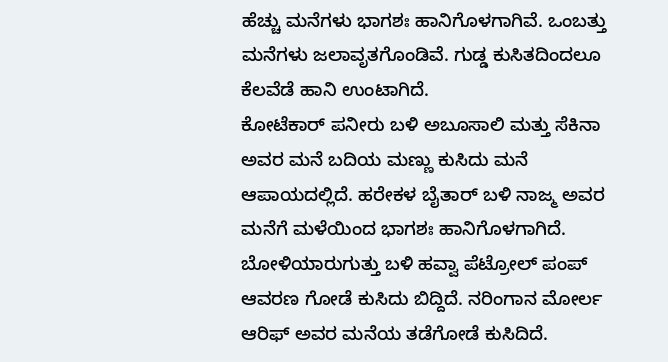ಹೆಚ್ಚು ಮನೆಗಳು ಭಾಗಶಃ ಹಾನಿಗೊಳಗಾಗಿವೆ. ಒಂಬತ್ತು ಮನೆಗಳು ಜಲಾವೃತಗೊಂಡಿವೆ. ಗುಡ್ಡ ಕುಸಿತದಿಂದಲೂ ಕೆಲವೆಡೆ ಹಾನಿ ಉಂಟಾಗಿದೆ.
ಕೋಟೆಕಾರ್ ಪನೀರು ಬಳಿ ಅಬೂಸಾಲಿ ಮತ್ತು ಸೆಕಿನಾ ಅವರ ಮನೆ ಬದಿಯ ಮಣ್ಣು ಕುಸಿದು ಮನೆ ಆಪಾಯದಲ್ಲಿದೆ. ಹರೇಕಳ ಬೈತಾರ್ ಬಳಿ ನಾಜ್ಮ ಅವರ ಮನೆಗೆ ಮಳೆಯಿಂದ ಭಾಗಶಃ ಹಾನಿಗೊಳಗಾಗಿದೆ. ಬೋಳಿಯಾರುಗುತ್ತು ಬಳಿ ಹವ್ವಾ ಪೆಟ್ರೋಲ್ ಪಂಪ್ ಆವರಣ ಗೋಡೆ ಕುಸಿದು ಬಿದ್ದಿದೆ. ನರಿಂಗಾನ ಮೋರ್ಲ ಆರಿಫ್ ಅವರ ಮನೆಯ ತಡೆಗೋಡೆ ಕುಸಿದಿದೆ.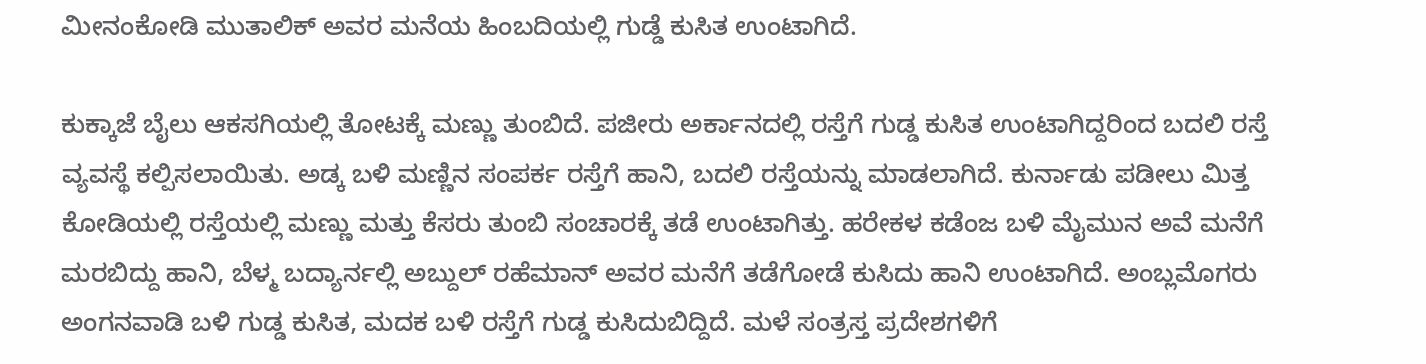ಮೀನಂಕೋಡಿ ಮುತಾಲಿಕ್ ಅವರ ಮನೆಯ ಹಿಂಬದಿಯಲ್ಲಿ ಗುಡ್ಡೆ ಕುಸಿತ ಉಂಟಾಗಿದೆ.

ಕುಕ್ಕಾಜೆ ಬೈಲು ಆಕಸಗಿಯಲ್ಲಿ ತೋಟಕ್ಕೆ ಮಣ್ಣು ತುಂಬಿದೆ. ಪಜೀರು ಅರ್ಕಾನದಲ್ಲಿ ರಸ್ತೆಗೆ ಗುಡ್ಡ ಕುಸಿತ ಉಂಟಾಗಿದ್ದರಿಂದ ಬದಲಿ ರಸ್ತೆ ವ್ಯವಸ್ಥೆ ಕಲ್ಪಿಸಲಾಯಿತು. ಅಡ್ಕ ಬಳಿ ಮಣ್ಣಿನ ಸಂಪರ್ಕ ರಸ್ತೆಗೆ ಹಾನಿ, ಬದಲಿ ರಸ್ತೆಯನ್ನು ಮಾಡಲಾಗಿದೆ. ಕುರ್ನಾಡು ಪಡೀಲು ಮಿತ್ತ ಕೋಡಿಯಲ್ಲಿ ರಸ್ತೆಯಲ್ಲಿ ಮಣ್ಣು ಮತ್ತು ಕೆಸರು ತುಂಬಿ ಸಂಚಾರಕ್ಕೆ ತಡೆ ಉಂಟಾಗಿತ್ತು. ಹರೇಕಳ ಕಡೆಂಜ ಬಳಿ ಮೈಮುನ ಅವೆ ಮನೆಗೆ ಮರಬಿದ್ದು ಹಾನಿ, ಬೆಳ್ಮ ಬದ್ಯಾರ್ನಲ್ಲಿ ಅಬ್ದುಲ್ ರಹೆಮಾನ್ ಅವರ ಮನೆಗೆ ತಡೆಗೋಡೆ ಕುಸಿದು ಹಾನಿ ಉಂಟಾಗಿದೆ. ಅಂಬ್ಲಮೊಗರು ಅಂಗನವಾಡಿ ಬಳಿ ಗುಡ್ಡ ಕುಸಿತ, ಮದಕ ಬಳಿ ರಸ್ತೆಗೆ ಗುಡ್ಡ ಕುಸಿದುಬಿದ್ದಿದೆ. ಮಳೆ ಸಂತ್ರಸ್ತ ಪ್ರದೇಶಗಳಿಗೆ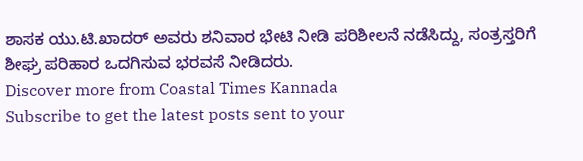ಶಾಸಕ ಯು.ಟಿ.ಖಾದರ್ ಅವರು ಶನಿವಾರ ಭೇಟಿ ನೀಡಿ ಪರಿಶೀಲನೆ ನಡೆಸಿದ್ದು, ಸಂತ್ರಸ್ತರಿಗೆ ಶೀಘ್ರ ಪರಿಹಾರ ಒದಗಿಸುವ ಭರವಸೆ ನೀಡಿದರು.
Discover more from Coastal Times Kannada
Subscribe to get the latest posts sent to your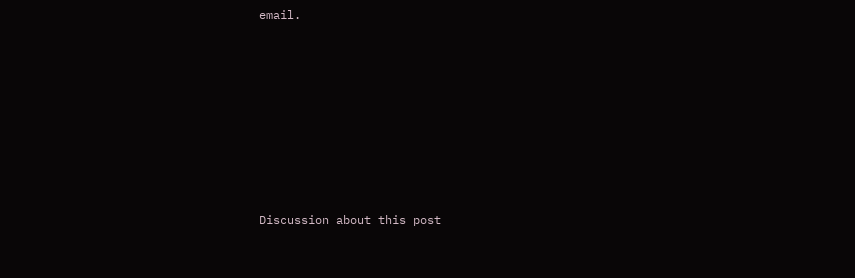email.








Discussion about this post